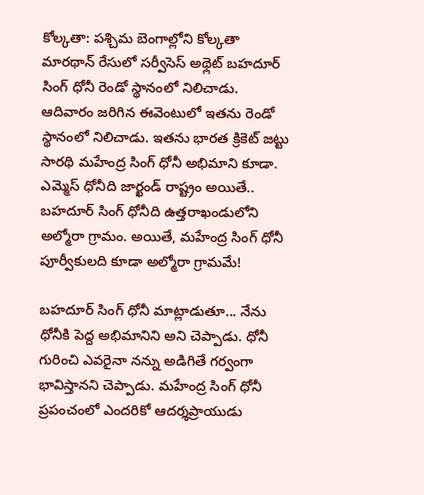కోల్కతా: పశ్చిమ బెంగాల్లోని కోల్కతా మారథాన్ రేసులో సర్వీసెస్ అథ్లెట్ బహదూర్ సింగ్ ధోనీ రెండో స్థానంలో నిలిచాడు. ఆదివారం జరిగిన ఈవెంటులో ఇతను రెండో స్థానంలో నిలిచాడు. ఇతను భారత క్రికెట్ జట్టు సారథి మహేంద్ర సింగ్ ధోనీ అభిమాని కూడా.
ఎమ్మెస్ ధోనీది జార్ఖండ్ రాష్ట్రం అయితే.. బహదూర్ సింగ్ ధోనీది ఉత్తరాఖండులోని అల్మోరా గ్రామం. అయితే, మహేంద్ర సింగ్ ధోనీ పూర్వీకులది కూడా అల్మోరా గ్రామమే!

బహదూర్ సింగ్ ధోనీ మాట్లాడుతూ... నేను ధోనీకి పెద్ద అభిమానిని అని చెప్పాడు. ధోనీ గురించి ఎవరైనా నన్ను అడిగితే గర్వంగా భావిస్తానని చెప్పాడు. మహేంద్ర సింగ్ ధోనీ ప్రపంచంలో ఎందరికో ఆదర్శప్రాయుడు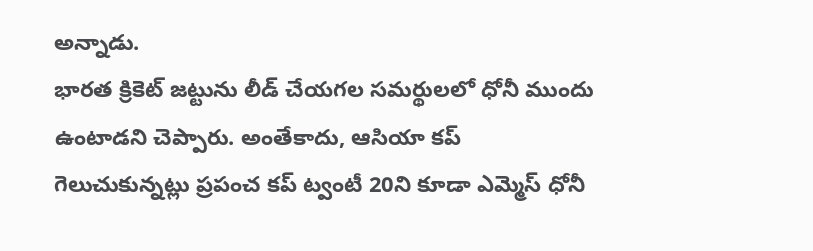అన్నాడు.
భారత క్రికెట్ జట్టును లీడ్ చేయగల సమర్థులలో ధోనీ ముందు ఉంటాడని చెప్పారు. అంతేకాదు, ఆసియా కప్ గెలుచుకున్నట్లు ప్రపంచ కప్ ట్వంటీ 20ని కూడా ఎమ్మెస్ ధోనీ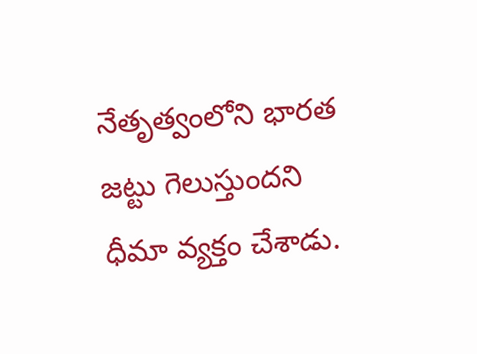నేతృత్వంలోని భారత జట్టు గెలుస్తుందని ధీమా వ్యక్తం చేశాడు.